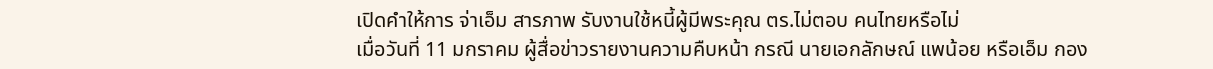เปิดคำให้การ จ่าเอ็ม สารภาพ รับงานใช้หนี้ผู้มีพระคุณ ตร.ไม่ตอบ คนไทยหรือไม่
เมื่อวันที่ 11 มกราคม ผู้สื่อข่าวรายงานความคืบหน้า กรณี นายเอกลักษณ์ แพน้อย หรือเอ็ม กอง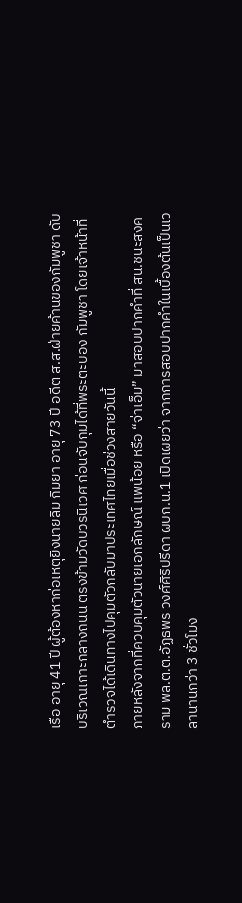เรือ อายุ 41 ปี ผู้ต้องหาก่อเหตุยิงนายลิม กิมยา อายุ 73 ปี อดีต ส.ส.ฝ่ายค้านของกัมพูชา ดับบริเวณเกาะกลางถนน ตรงข้ามวัดบวรนิเวศ ก่อนจับกุมได้ที่พระตะบอง กัมพูชา โดยเจ้าหน้าที่ตำรวจได้เดินทางไปคุมตัวกลับมาประเทศไทยเมื่อช่วงสายวันนี้
ภายหลังจากที่ควบคุมตัวนายเอกลักษณ์ แพน้อย หรือ “จ่าเอ็ม” มาสอบปากคำที่ สน.ชนะสงคราม พล.ต.ต.อัฏธพร วงศ์ศิริปรีดา ผบก.น.1 เปิดเผยว่า จากการสอบปากคำในเบื้องต้นเป็นเวลานานกว่า 3 ชั่วโมง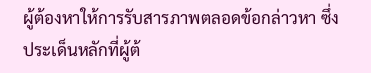ผู้ต้องหาให้การรับสารภาพตลอดข้อกล่าวหา ซึ่งประเด็นหลักที่ผู้ต้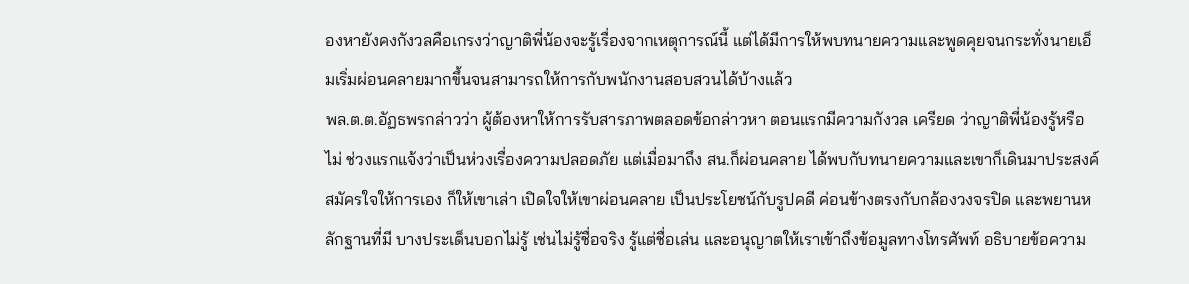องหายังคงกังวลคือเกรงว่าญาติพี่น้องจะรู้เรื่องจากเหตุการณ์นี้ แต่ได้มีการให้พบทนายความและพูดคุยจนกระทั่งนายเอ็มเริ่มผ่อนคลายมากขึ้นจนสามารถให้การกับพนักงานสอบสวนได้บ้างแล้ว
พล.ต.ต.อัฏธพรกล่าวว่า ผู้ต้องหาให้การรับสารภาพตลอดข้อกล่าวหา ตอนแรกมีความกังวล เครียด ว่าญาติพี่น้องรู้หรือไม่ ช่วงแรกแจ้งว่าเป็นห่วงเรื่องความปลอดภัย แต่เมื่อมาถึง สน.ก็ผ่อนคลาย ได้พบกับทนายความและเขาก็เดินมาประสงค์สมัครใจให้การเอง ก็ให้เขาเล่า เปิดใจให้เขาผ่อนคลาย เป็นประโยชน์กับรูปคดี ค่อนข้างตรงกับกล้องวงจรปิด และพยานหลักฐานที่มี บางประเด็นบอกไม่รู้ เช่นไม่รู้ชื่อจริง รู้แต่ชื่อเล่น และอนุญาตให้เราเข้าถึงข้อมูลทางโทรศัพท์ อธิบายข้อความ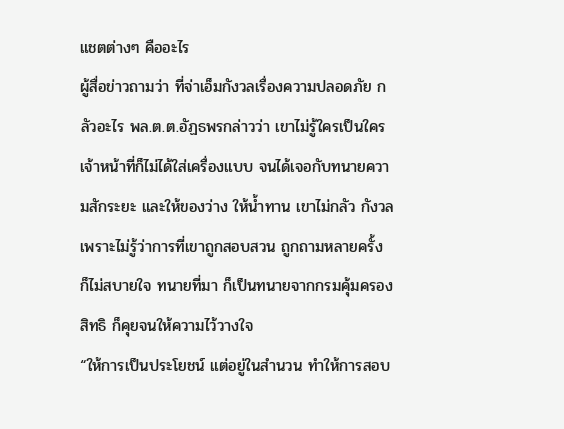แชตต่างๆ คืออะไร
ผู้สื่อข่าวถามว่า ที่จ่าเอ็มกังวลเรื่องความปลอดภัย กลัวอะไร พล.ต.ต.อัฏธพรกล่าวว่า เขาไม่รู้ใครเป็นใคร เจ้าหน้าที่ก็ไม่ได้ใส่เครื่องแบบ จนได้เจอกับทนายความสักระยะ และให้ของว่าง ให้น้ำทาน เขาไม่กลัว กังวลเพราะไม่รู้ว่าการที่เขาถูกสอบสวน ถูกถามหลายครั้ง ก็ไม่สบายใจ ทนายที่มา ก็เป็นทนายจากกรมคุ้มครองสิทธิ ก็คุยจนให้ความไว้วางใจ
“ให้การเป็นประโยชน์ แต่อยู่ในสำนวน ทำให้การสอบ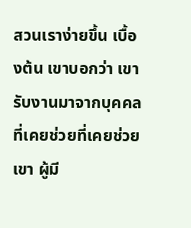สวนเราง่ายขึ้น เบื้องต้น เขาบอกว่า เขารับงานมาจากบุคคลที่เคยช่วยที่เคยช่วยเขา ผู้มี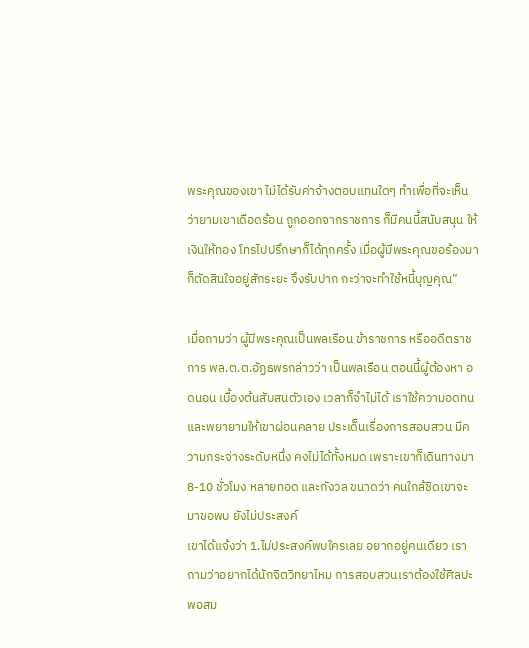พระคุณของเขา ไม่ได้รับค่าจ้างตอบแทนใดๆ ทำเพื่อที่จะเห็นว่ายามเขาเดือดร้อน ถูกออกจากราชการ ก็มีคนนี้สนับสนุน ให้เงินให้ทอง โทรไปปรึกษาก็ได้ทุกครั้ง เมื่อผู้มีพระคุณขอร้องมา ก็ตัดสินใจอยู่สักระยะ จึงรับปาก กะว่าจะทำใช้หนี้บุญคุณ”

เมื่อถามว่า ผู้มีพระคุณเป็นพลเรือน ข้าราชการ หรืออดีตราชการ พล.ต.ต.อัฏธพรกล่าวว่า เป็นพลเรือน ตอนนี้ผู้ต้องหา อดนอน เบื้องต้นสับสนตัวเอง เวลาก็จำไม่ได้ เราใช้ความอดทน และพยายามให้เขาผ่อนคลาย ประเด็นเรื่องการสอบสวน มีความกระจ่างระดับหนึ่ง คงไม่ได้ทั้งหมด เพราะเขาก็เดินทางมา 8-10 ชั่วโมง หลายทอด และกังวล ขนาดว่า คนใกล้ชิดเขาจะมาขอพบ ยังไม่ประสงค์
เขาได้แจ้งว่า 1.ไม่ประสงค์พบใครเลย อยากอยู่คนเดียว เราถามว่าอยากได้นักจิตวิทยาไหม การสอบสวนเราต้องใช้ศิลปะพอสม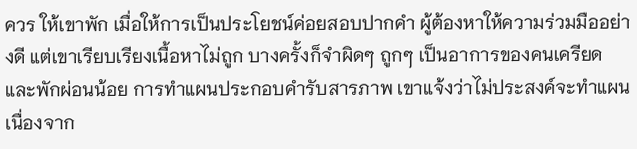ควร ให้เขาพัก เมื่อให้การเป็นประโยชน์ค่อยสอบปากคำ ผู้ต้องหาให้ความร่วมมืออย่างดี แต่เขาเรียบเรียงเนื้อหาไม่ถูก บางครั้งก็จำผิดๆ ถูกๆ เป็นอาการของคนเครียดและพักผ่อนน้อย การทำแผนประกอบคำรับสารภาพ เขาแจ้งว่าไม่ประสงค์จะทำแผน เนื่องจาก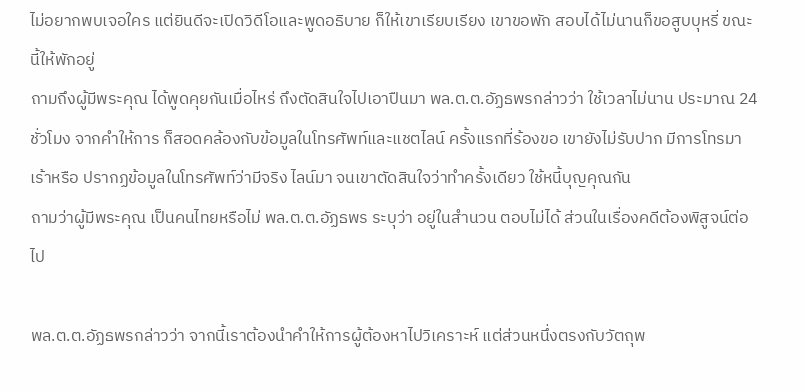ไม่อยากพบเจอใคร แต่ยินดีจะเปิดวิดีโอและพูดอธิบาย ก็ให้เขาเรียบเรียง เขาขอพัก สอบได้ไม่นานก็ขอสูบบุหรี่ ขณะนี้ให้พักอยู่
ถามถึงผู้มีพระคุณ ได้พูดคุยกันเมื่อไหร่ ถึงตัดสินใจไปเอาปืนมา พล.ต.ต.อัฏธพรกล่าวว่า ใช้เวลาไม่นาน ประมาณ 24 ชั่วโมง จากคำให้การ ก็สอดคล้องกับข้อมูลในโทรศัพท์และแชตไลน์ ครั้งแรกที่ร้องขอ เขายังไม่รับปาก มีการโทรมาเร้าหรือ ปรากฏข้อมูลในโทรศัพท์ว่ามีจริง ไลน์มา จนเขาตัดสินใจว่าทำครั้งเดียว ใช้หนี้บุญคุณกัน
ถามว่าผู้มีพระคุณ เป็นคนไทยหรือไม่ พล.ต.ต.อัฏธพร ระบุว่า อยู่ในสำนวน ตอบไม่ได้ ส่วนในเรื่องคดีต้องพิสูจน์ต่อไป

พล.ต.ต.อัฏธพรกล่าวว่า จากนี้เราต้องนำคำให้การผู้ต้องหาไปวิเคราะห์ แต่ส่วนหนึ่งตรงกับวัตถุพ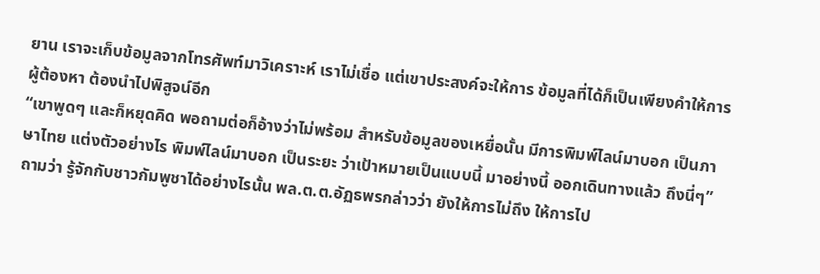ยาน เราจะเก็บข้อมูลจากโทรศัพท์มาวิเคราะห์ เราไม่เชื่อ แต่เขาประสงค์จะให้การ ข้อมูลที่ได้ก็เป็นเพียงคำให้การผู้ต้องหา ต้องนำไปพิสูจน์อีก
“เขาพูดๆ และก็หยุดคิด พอถามต่อก็อ้างว่าไม่พร้อม สำหรับข้อมูลของเหยื่อนั้น มีการพิมพ์ไลน์มาบอก เป็นภาษาไทย แต่งตัวอย่างไร พิมพ์ไลน์มาบอก เป็นระยะ ว่าเป้าหมายเป็นแบบนี้ มาอย่างนี้ ออกเดินทางแล้ว ถึงนี่ๆ”
ถามว่า รู้จักกับชาวกัมพูชาได้อย่างไรนั้น พล.ต.ต.อัฏธพรกล่าวว่า ยังให้การไม่ถึง ให้การไป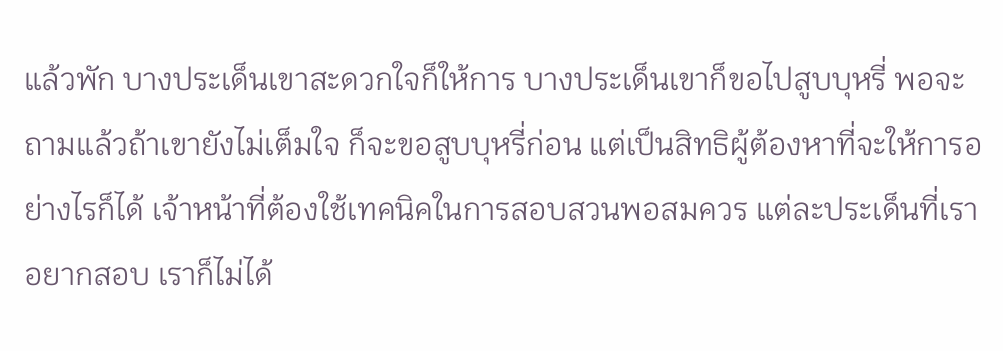แล้วพัก บางประเด็นเขาสะดวกใจก็ให้การ บางประเด็นเขาก็ขอไปสูบบุหรี่ พอจะถามแล้วถ้าเขายังไม่เต็มใจ ก็จะขอสูบบุหรี่ก่อน แต่เป็นสิทธิผู้ต้องหาที่จะให้การอย่างไรก็ได้ เจ้าหน้าที่ต้องใช้เทคนิคในการสอบสวนพอสมควร แต่ละประเด็นที่เราอยากสอบ เราก็ไม่ได้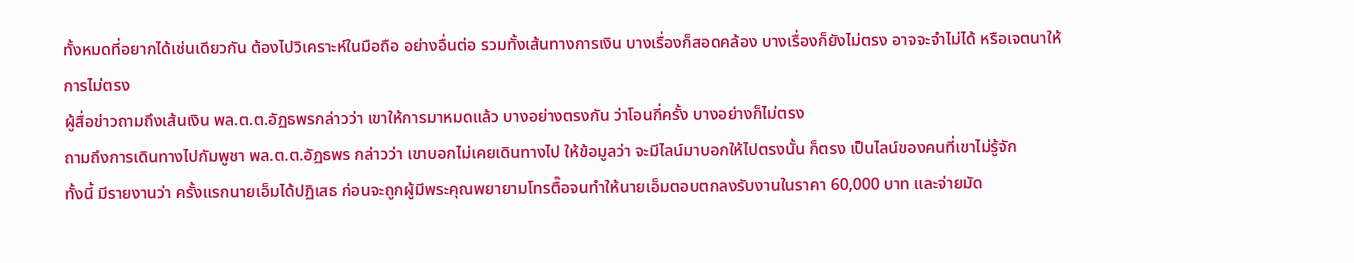ทั้งหมดที่อยากได้เช่นเดียวกัน ต้องไปวิเคราะห์ในมือถือ อย่างอื่นต่อ รวมทั้งเส้นทางการเงิน บางเรื่องก็สอดคล้อง บางเรื่องก็ยังไม่ตรง อาจจะจำไม่ได้ หรือเจตนาให้การไม่ตรง
ผู้สื่อข่าวถามถึงเส้นเงิน พล.ต.ต.อัฏธพรกล่าวว่า เขาให้การมาหมดแล้ว บางอย่างตรงกัน ว่าโอนกี่ครั้ง บางอย่างก็ไม่ตรง
ถามถึงการเดินทางไปกัมพูชา พล.ต.ต.อัฏธพร กล่าวว่า เขาบอกไม่เคยเดินทางไป ให้ข้อมูลว่า จะมีไลน์มาบอกให้ไปตรงนั้น ก็ตรง เป็นไลน์ของคนที่เขาไม่รู้จัก
ทั้งนี้ มีรายงานว่า ครั้งแรกนายเอ็มได้ปฏิเสธ ก่อนจะถูกผู้มีพระคุณพยายามโทรตื๊อจนทำให้นายเอ็มตอบตกลงรับงานในราคา 60,000 บาท และจ่ายมัด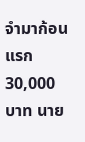จำมาก้อนแรก 30,000 บาท นาย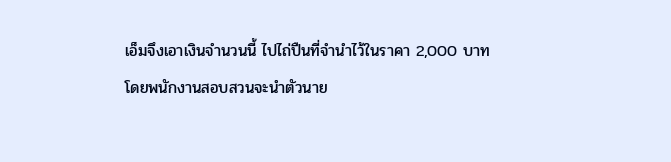เอ็มจึงเอาเงินจำนวนนี้ ไปไถ่ปืนที่จำนำไว้ในราคา 2,000 บาท
โดยพนักงานสอบสวนจะนำตัวนาย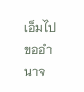เอ็มไปขออำนาจ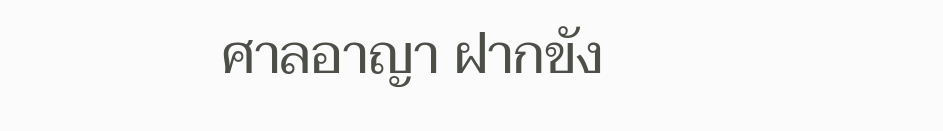ศาลอาญา ฝากขัง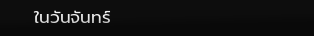ในวันจันทร์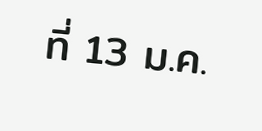ที่ 13 ม.ค.